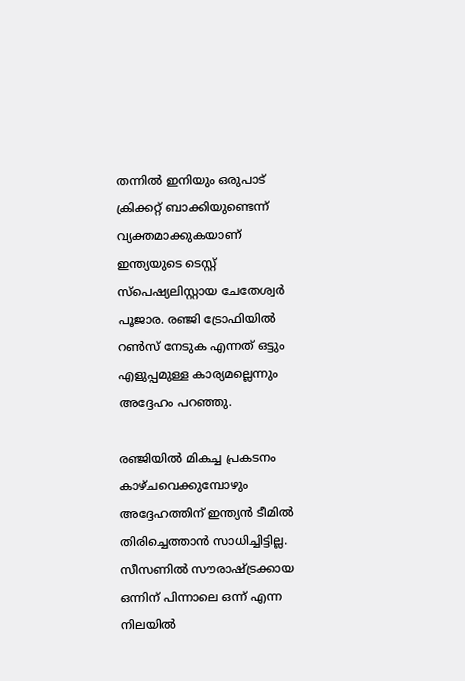തന്നില്‍ ഇനിയും ഒരുപാട് ക്രിക്കറ്റ് ബാക്കിയുണ്ടെന്ന് വ്യക്തമാക്കുകയാണ് ഇന്ത്യയുടെ ടെസ്റ്റ് സ്‌പെഷ്യലിസ്റ്റായ ചേതേശ്വര്‍ പൂജാര. രഞ്ജി ട്രോഫിയില്‍ റണ്‍സ് നേടുക എന്നത് ഒട്ടും എളുപ്പമുള്ള കാര്യമല്ലെന്നും അദ്ദേഹം പറഞ്ഞു.

രഞ്ജിയില്‍ മികച്ച പ്രകടനം കാഴ്ചവെക്കുമ്പോഴും അദ്ദേഹത്തിന് ഇന്ത്യന്‍ ടീമില്‍ തിരിച്ചെത്താന്‍ സാധിച്ചിട്ടില്ല. സീസണില്‍ സൗരാഷ്ട്രക്കായ ഒന്നിന് പിന്നാലെ ഒന്ന് എന്ന നിലയില്‍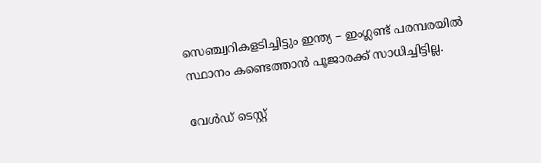സെഞ്ച്വറികളടിച്ചിട്ടും ഇന്ത്യ – ഇംഗ്ലണ്ട് പരമ്പരയില്‍ സ്ഥാനം കണ്ടെത്താന്‍ പൂജാരക്ക് സാധിച്ചിട്ടില്ല.

വേള്‍ഡ് ടെസ്റ്റ്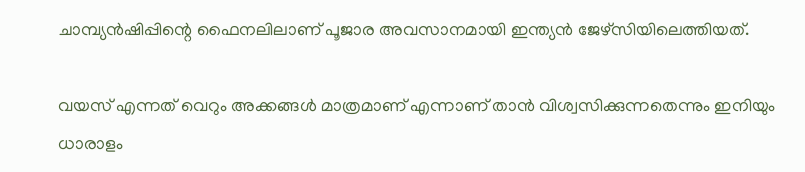ചാമ്പ്യന്‍ഷിപ്പിന്റെ ഫൈനലിലാണ് പൂജാര അവസാനമായി ഇന്ത്യന്‍ ജേഴ്‌സിയിലെത്തിയത്.

വയസ് എന്നത് വെറും അക്കങ്ങള്‍ മാത്രമാണ് എന്നാണ് താന്‍ വിശ്വസിക്കുന്നതെന്നും ഇനിയും ധാരാളം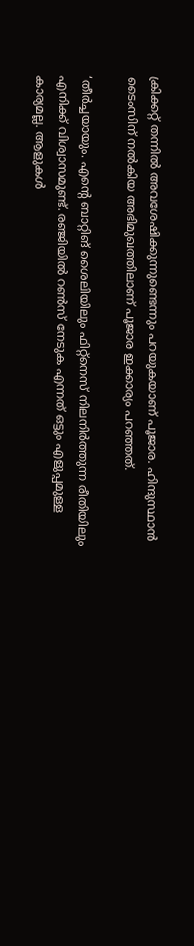ക്രിക്കറ്റ് തന്നില്‍ അവശേഷിക്കുന്നുണ്ടെന്നും പറയുകയാണ് പൂജാര. ഹിന്ദുസ്ഥാന്‍ ടൈംസിന് നല്‍കിയ അഭിമുഖത്തിലാണ് പൂജാര ഇക്കാര്യം പറഞ്ഞത്.

‘തീര്‍ച്ചയായും. എന്റെ ബാറ്റിങ് ശൈലിയിലും ഫിറ്റ്‌നെസ് നിലനിര്‍ത്തുന്ന രീതിയിലും എനിക്ക് വിശ്വാസമുണ്ട്. രഞ്ജിയില്‍ റണ്‍സ് നേടുക എന്നത് ഒട്ടും എളുപ്പമുള്ള കാര്യമല്ല. ആളുകള്‍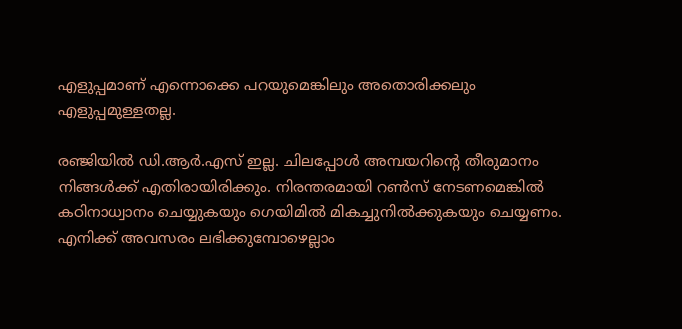എളുപ്പമാണ് എന്നൊക്കെ പറയുമെങ്കിലും അതൊരിക്കലും എളുപ്പമുള്ളതല്ല.

രഞ്ജിയില്‍ ഡി.ആര്‍.എസ് ഇല്ല. ചിലപ്പോള്‍ അമ്പയറിന്റെ തീരുമാനം നിങ്ങള്‍ക്ക് എതിരായിരിക്കും. നിരന്തരമായി റണ്‍സ് നേടണമെങ്കില്‍ കഠിനാധ്വാനം ചെയ്യുകയും ഗെയിമില്‍ മികച്ചുനില്‍ക്കുകയും ചെയ്യണം. എനിക്ക് അവസരം ലഭിക്കുമ്പോഴെല്ലാം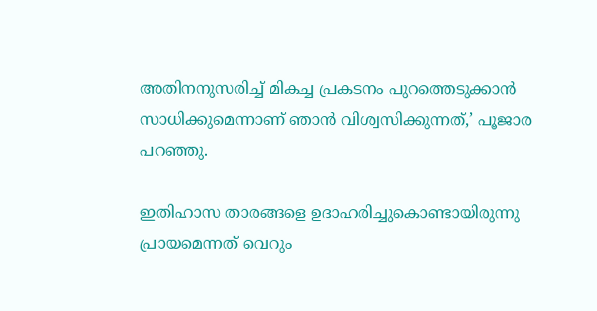അതിനനുസരിച്ച് മികച്ച പ്രകടനം പുറത്തെടുക്കാന്‍ സാധിക്കുമെന്നാണ് ഞാന്‍ വിശ്വസിക്കുന്നത്,’ പൂജാര പറഞ്ഞു.

ഇതിഹാസ താരങ്ങളെ ഉദാഹരിച്ചുകൊണ്ടായിരുന്നു പ്രായമെന്നത് വെറും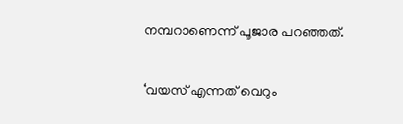നമ്പറാണെന്ന് പൂജാര പറഞ്ഞത്.

‘വയസ് എന്നത് വെറും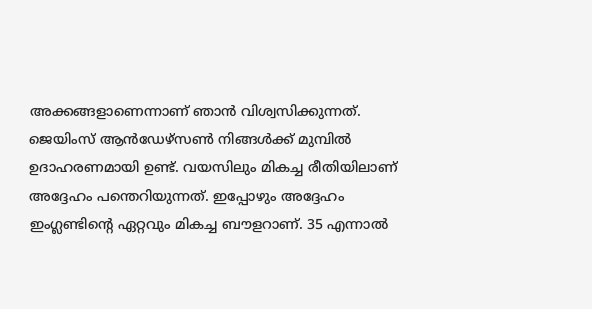അക്കങ്ങളാണെന്നാണ് ഞാന്‍ വിശ്വസിക്കുന്നത്. ജെയിംസ് ആന്‍ഡേഴ്‌സണ്‍ നിങ്ങള്‍ക്ക് മുമ്പില്‍ ഉദാഹരണമായി ഉണ്ട്. വയസിലും മികച്ച രീതിയിലാണ് അദ്ദേഹം പന്തെറിയുന്നത്. ഇപ്പോഴും അദ്ദേഹം ഇംഗ്ലണ്ടിന്റെ ഏറ്റവും മികച്ച ബൗളറാണ്. 35 എന്നാല്‍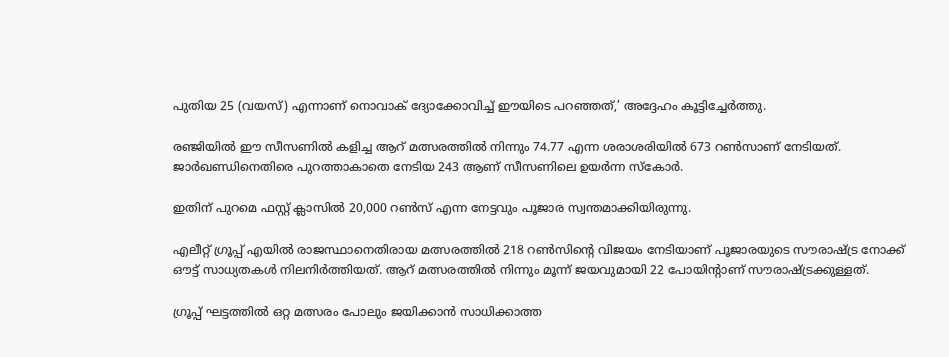പുതിയ 25 (വയസ്) എന്നാണ് നൊവാക് ദ്യോക്കോവിച്ച് ഈയിടെ പറഞ്ഞത്,’ അദ്ദേഹം കൂട്ടിച്ചേര്‍ത്തു.

രഞ്ജിയില്‍ ഈ സീസണില്‍ കളിച്ച ആറ് മത്സരത്തില്‍ നിന്നും 74.77 എന്ന ശരാശരിയില്‍ 673 റണ്‍സാണ് നേടിയത്. ജാര്‍ഖണ്ഡിനെതിരെ പുറത്താകാതെ നേടിയ 243 ആണ് സീസണിലെ ഉയര്‍ന്ന സ്‌കോര്‍.

ഇതിന് പുറമെ ഫസ്റ്റ് ക്ലാസില്‍ 20,000 റണ്‍സ് എന്ന നേട്ടവും പൂജാര സ്വന്തമാക്കിയിരുന്നു.

എലീറ്റ് ഗ്രൂപ്പ് എയില്‍ രാജസ്ഥാനെതിരായ മത്സരത്തില്‍ 218 റണ്‍സിന്റെ വിജയം നേടിയാണ് പൂജാരയുടെ സൗരാഷ്ട്ര നോക്ക് ഔട്ട് സാധ്യതകള്‍ നിലനിര്‍ത്തിയത്. ആറ് മത്സരത്തില്‍ നിന്നും മൂന്ന് ജയവുമായി 22 പോയിന്റാണ് സൗരാഷ്ട്രക്കുള്ളത്.

ഗ്രൂപ്പ് ഘട്ടത്തില്‍ ഒറ്റ മത്സരം പോലും ജയിക്കാന്‍ സാധിക്കാത്ത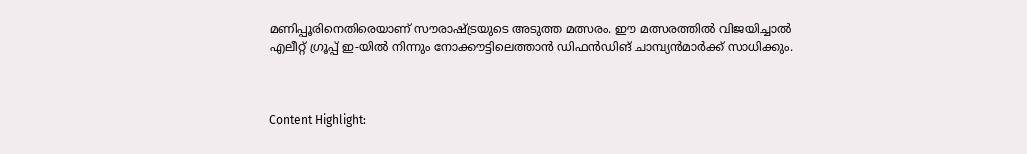മണിപ്പൂരിനെതിരെയാണ് സൗരാഷ്ട്രയുടെ അടുത്ത മത്സരം. ഈ മത്സരത്തില്‍ വിജയിച്ചാല്‍ എലീറ്റ് ഗ്രൂപ്പ് ഇ-യില്‍ നിന്നും നോക്കൗട്ടിലെത്താന്‍ ഡിഫന്‍ഡിങ് ചാമ്പ്യന്‍മാര്‍ക്ക് സാധിക്കും.



Content Highlight: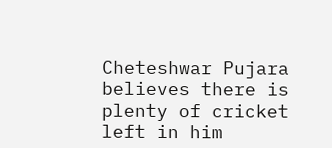Cheteshwar Pujara believes there is plenty of cricket left in him